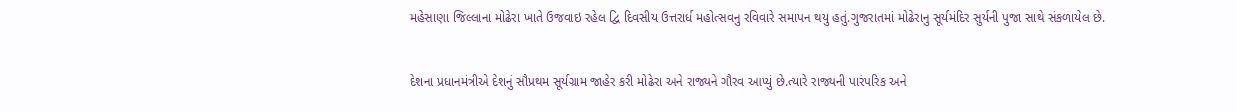મહેસાણા જિલ્લાના મોઢેરા ખાતે ઉજવાઇ રહેલ દ્વિ દિવસીય ઉત્તરાર્ધ મહોત્સવનુ રવિવારે સમાપન થયુ હતું.ગુજરાતમાં મોઢેરાનુ સૂર્યમંદિર સુર્યની પુજા સાથે સંકળાયેલ છે.


દેશના પ્રધાનમંત્રીએ દેશનું સૌપ્રથમ સૂર્યગ્રામ જાહેર કરી મોઢેરા અને રાજ્યને ગૌરવ આપ્યું છે.ત્યારે રાજ્યની પારંપરિક અને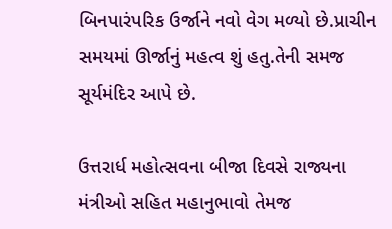બિનપારંપરિક ઉર્જાને નવો વેગ મળ્યો છે.પ્રાચીન સમયમાં ઊર્જાનું મહત્વ શું હતુ.તેની સમજ સૂર્યમંદિર આપે છે.

ઉત્તરાર્ધ મહોત્સવના બીજા દિવસે રાજ્યના મંત્રીઓ સહિત મહાનુભાવો તેમજ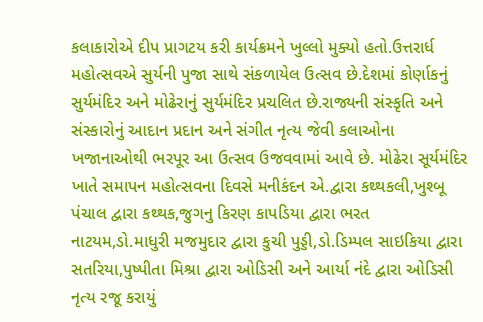કલાકારોએ દીપ પ્રાગટય કરી કાર્યક્રમને ખુલ્લો મુક્યો હતો.ઉત્તરાર્ધ મહોત્સવએ સુર્યની પુજા સાથે સંકળાયેલ ઉત્સવ છે.દેશમાં કોર્ણાકનું સુર્યમંદિર અને મોઢેરાનું સુર્યમંદિર પ્રચલિત છે.રાજ્યની સંસ્કૃતિ અને સંસ્કારોનું આદાન પ્રદાન અને સંગીત નૃત્ય જેવી કલાઓના ખજાનાઓથી ભરપૂર આ ઉત્સવ ઉજવવામાં આવે છે. મોઢેરા સૂર્યમંદિર ખાતે સમાપન મહોત્સવના દિવસે મનીકંદન એ.દ્વારા કથ્થકલી,ખુશ્બૂ પંચાલ દ્વારા કથ્થક,જુગનુ કિરણ કાપડિયા દ્વારા ભરત નાટયમ,ડો.માધુરી મજમુદાર દ્વારા કુચી પુડ્ડી,ડો.ડિમ્પલ સાઇકિયા દ્વારા સતરિયા,પુષ્પીતા મિશ્રા દ્વારા ઓડિસી અને આર્યા નંદે દ્વારા ઓડિસી નૃત્ય રજૂ કરાયું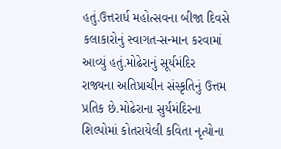હતું.ઉત્તરાર્ધ મહોત્સવના બીજા દિવસે કલાકારોનું સ્વાગત-સન્માન કરવામાં આવ્યું હતું.મોઢેરાનું સૂર્યમંદિર રાજ્યના અતિપ્રાચીન સંસ્કૃતિનું ઉત્તમ પ્રતિક છે.મોઢેરાના સુર્યમંદિરના શિલ્પોમાં કોતરાયેલી કવિતા નૃત્યોના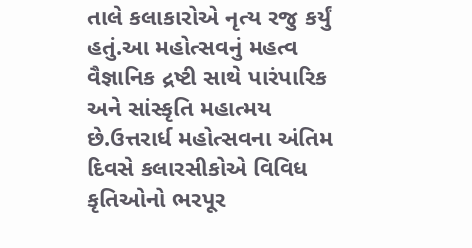તાલે કલાકારોએ નૃત્ય રજુ કર્યું હતું.આ મહોત્સવનું મહત્વ વૈજ્ઞાનિક દ્રષ્ટી સાથે પારંપારિક અને સાંસ્કૃતિ મહાત્મય છે.ઉત્તરાર્ધ મહોત્સવના અંતિમ દિવસે કલારસીકોએ વિવિધ કૃતિઓનો ભરપૂર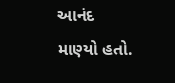આનંદ માણ્યો હતો.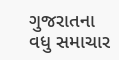ગુજરાતના વધુ સમાચાર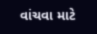વાંચવા માટે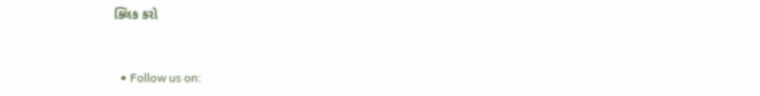ક્લિક કરો


  • Follow us on: